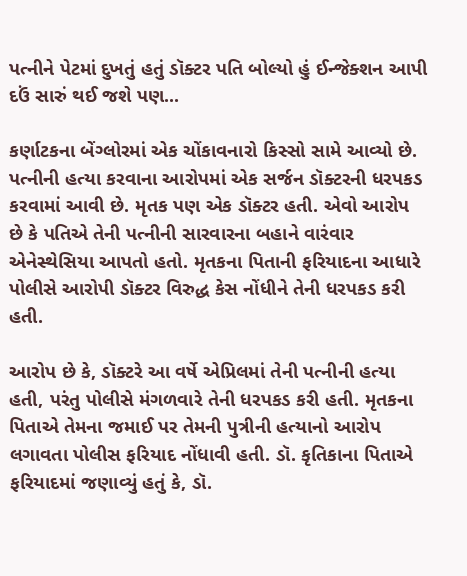પત્નીને પેટમાં દુખતું હતું ડૉક્ટર પતિ બોલ્યો હું ઈન્જેક્શન આપી દઉં સારું થઈ જશે પણ...

કર્ણાટકના બેંગ્લોરમાં એક ચોંકાવનારો કિસ્સો સામે આવ્યો છે. પત્નીની હત્યા કરવાના આરોપમાં એક સર્જન ડૉક્ટરની ધરપકડ કરવામાં આવી છે. મૃતક પણ એક ડૉક્ટર હતી. એવો આરોપ છે કે પતિએ તેની પત્નીની સારવારના બહાને વારંવાર એનેસ્થેસિયા આપતો હતો. મૃતકના પિતાની ફરિયાદના આધારે પોલીસે આરોપી ડૉક્ટર વિરુદ્ધ કેસ નોંધીને તેની ધરપકડ કરી હતી.

આરોપ છે કે, ડૉક્ટરે આ વર્ષે એપ્રિલમાં તેની પત્નીની હત્યા હતી, પરંતુ પોલીસે મંગળવારે તેની ધરપકડ કરી હતી. મૃતકના પિતાએ તેમના જમાઈ પર તેમની પુત્રીની હત્યાનો આરોપ લગાવતા પોલીસ ફરિયાદ નોંધાવી હતી. ડૉ. કૃતિકાના પિતાએ ફરિયાદમાં જણાવ્યું હતું કે, ડૉ.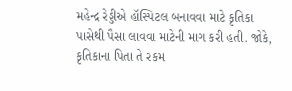મહેન્દ્ર રેડ્ડીએ હૉસ્પિટલ બનાવવા માટે કૃતિકા પાસેથી પૈસા લાવવા માટેની માગ કરી હતી. જોકે, કૃતિકાના પિતા તે રકમ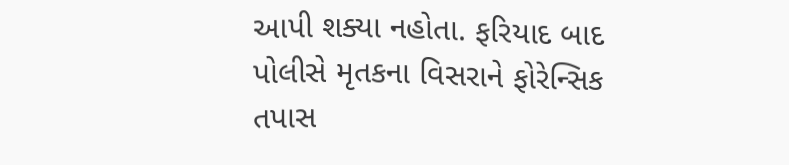આપી શક્યા નહોતા. ફરિયાદ બાદ પોલીસે મૃતકના વિસરાને ફોરેન્સિક તપાસ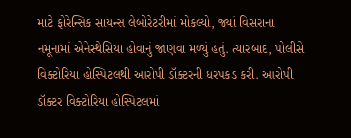માટે ફોરેન્સિક સાયન્સ લેબોરેટરીમાં મોકલ્યો, જ્યાં વિસરાના નમૂનામાં એનેસ્થેસિયા હોવાનું જાણવા મળ્યું હતું. ત્યારબાદ, પોલીસે વિક્ટોરિયા હોસ્પિટલથી આરોપી ડૉક્ટરની ધરપકડ કરી. આરોપી ડૉક્ટર વિક્ટોરિયા હોસ્પિટલમાં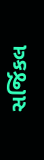સર્જિકલ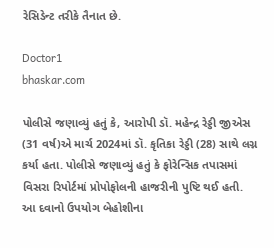રેસિડેન્ટ તરીકે તૈનાત છે.

Doctor1
bhaskar.com

પોલીસે જણાવ્યું હતું કે, આરોપી ડૉ. મહેન્દ્ર રેડ્ડી જીએસ (31 વર્ષ)એ માર્ચ 2024માં ડૉ. કૃતિકા રેડ્ડી (28) સાથે લગ્ન કર્યા હતા. પોલીસે જણાવ્યું હતું કે ફોરેન્સિક તપાસમાં વિસરા રિપોર્ટમાં પ્રોપોફોલની હાજરીની પુષ્ટિ થઈ હતી. આ દવાનો ઉપયોગ બેહોશીના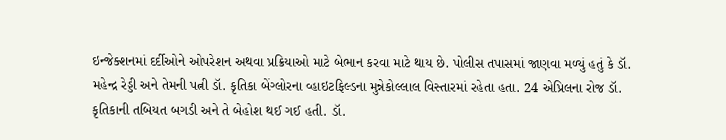ઇન્જેક્શનમાં દર્દીઓને ઓપરેશન અથવા પ્રક્રિયાઓ માટે બેભાન કરવા માટે થાય છે. પોલીસ તપાસમાં જાણવા મળ્યું હતું કે ડૉ. મહેન્દ્ર રેડ્ડી અને તેમની પત્ની ડૉ. કૃતિકા બેંગ્લોરના વ્હાઇટફિલ્ડના મુન્નેકોલ્લાલ વિસ્તારમાં રહેતા હતા. 24 એપ્રિલના રોજ ડૉ. કૃતિકાની તબિયત બગડી અને તે બેહોશ થઈ ગઈ હતી. ડૉ.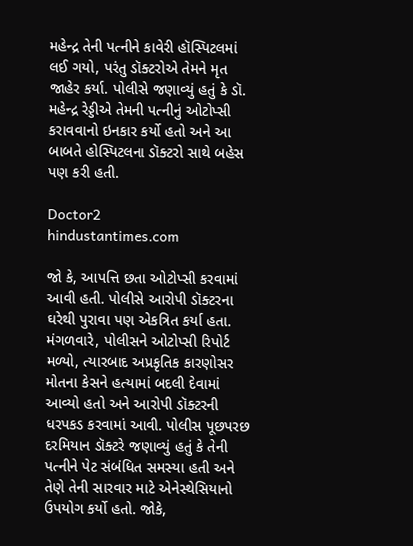મહેન્દ્ર તેની પત્નીને કાવેરી હૉસ્પિટલમાં લઈ ગયો, પરંતુ ડૉક્ટરોએ તેમને મૃત જાહેર કર્યા. પોલીસે જણાવ્યું હતું કે ડૉ. મહેન્દ્ર રેડ્ડીએ તેમની પત્નીનું ઓટોપ્સી કરાવવાનો ઇનકાર કર્યો હતો અને આ બાબતે હોસ્પિટલના ડૉક્ટરો સાથે બહેસ પણ કરી હતી.

Doctor2
hindustantimes.com

જો કે, આપત્તિ છતા ઓટોપ્સી કરવામાં આવી હતી. પોલીસે આરોપી ડૉક્ટરના ઘરેથી પુરાવા પણ એકત્રિત કર્યા હતા. મંગળવારે, પોલીસને ઓટોપ્સી રિપોર્ટ મળ્યો, ત્યારબાદ અપ્રકૃતિક કારણોસર મોતના કેસને હત્યામાં બદલી દેવામાં આવ્યો હતો અને આરોપી ડૉક્ટરની ધરપકડ કરવામાં આવી. પોલીસ પૂછપરછ દરમિયાન ડૉક્ટરે જણાવ્યું હતું કે તેની પત્નીને પેટ સંબંધિત સમસ્યા હતી અને તેણે તેની સારવાર માટે એનેસ્થેસિયાનો ઉપયોગ કર્યો હતો. જોકે,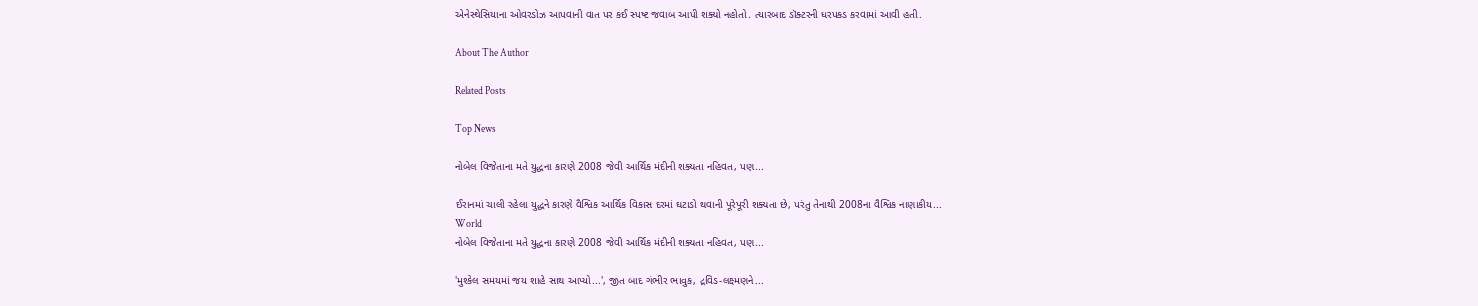એનેસ્થેસિયાના ઓવરડોઝ આપવાની વાત પર કઈ સ્પષ્ટ જવાબ આપી શક્યો નહોતો. ત્યારબાદ ડૉક્ટરની ધરપકડ કરવામાં આવી હતી.

About The Author

Related Posts

Top News

નોબેલ વિજેતાના મતે યુદ્ધના કારણે 2008 જેવી આર્થિક મંદીની શક્યતા નહિવત, પણ...

ઈરાનમાં ચાલી રહેલા યુદ્ધને કારણે વૈશ્વિક આર્થિક વિકાસ દરમાં ઘટાડો થવાની પૂરેપૂરી શક્યતા છે, પરંતુ તેનાથી 2008ના વૈશ્વિક નાણાકીય...
World
નોબેલ વિજેતાના મતે યુદ્ધના કારણે 2008 જેવી આર્થિક મંદીની શક્યતા નહિવત, પણ...

'મુશ્કેલ સમયમાં જય શાહે સાથ આપ્યો...', જીત બાદ ગંભીર ભાવુક, દ્રવિડ-લક્ષ્મણને...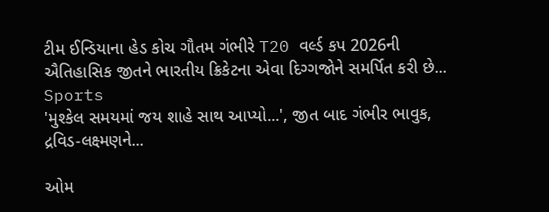ટીમ ઈન્ડિયાના હેડ કોચ ગૌતમ ગંભીરે T20 વર્લ્ડ કપ 2026ની ઐતિહાસિક જીતને ભારતીય ક્રિકેટના એવા દિગ્ગજોને સમર્પિત કરી છે...
Sports
'મુશ્કેલ સમયમાં જય શાહે સાથ આપ્યો...', જીત બાદ ગંભીર ભાવુક, દ્રવિડ-લક્ષ્મણને...

ઓમ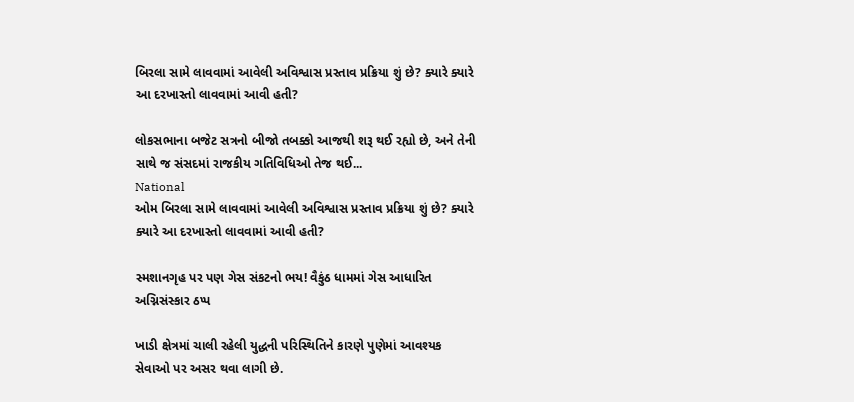બિરલા સામે લાવવામાં આવેલી અવિશ્વાસ પ્રસ્તાવ પ્રક્રિયા શું છે? ક્યારે ક્યારે આ દરખાસ્તો લાવવામાં આવી હતી?

લોકસભાના બજેટ સત્રનો બીજો તબક્કો આજથી શરૂ થઈ રહ્યો છે, અને તેની સાથે જ સંસદમાં રાજકીય ગતિવિધિઓ તેજ થઈ...
National
ઓમ બિરલા સામે લાવવામાં આવેલી અવિશ્વાસ પ્રસ્તાવ પ્રક્રિયા શું છે? ક્યારે ક્યારે આ દરખાસ્તો લાવવામાં આવી હતી?

સ્મશાનગૃહ પર પણ ગેસ સંકટનો ભય! વૈકુંઠ ધામમાં ગેસ આધારિત અગ્નિસંસ્કાર ઠપ્પ

ખાડી ક્ષેત્રમાં ચાલી રહેલી યુદ્ધની પરિસ્થિતિને કારણે પુણેમાં આવશ્યક સેવાઓ પર અસર થવા લાગી છે.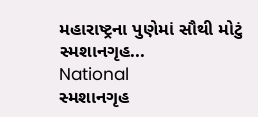મહારાષ્ટ્રના પુણેમાં સૌથી મોટું સ્મશાનગૃહ...
National
સ્મશાનગૃહ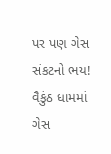પર પણ ગેસ સંકટનો ભય! વૈકુંઠ ધામમાં ગેસ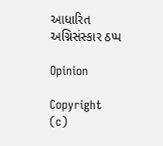આધારિત અગ્નિસંસ્કાર ઠપ્પ

Opinion

Copyright (c)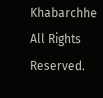Khabarchhe All Rights Reserved.